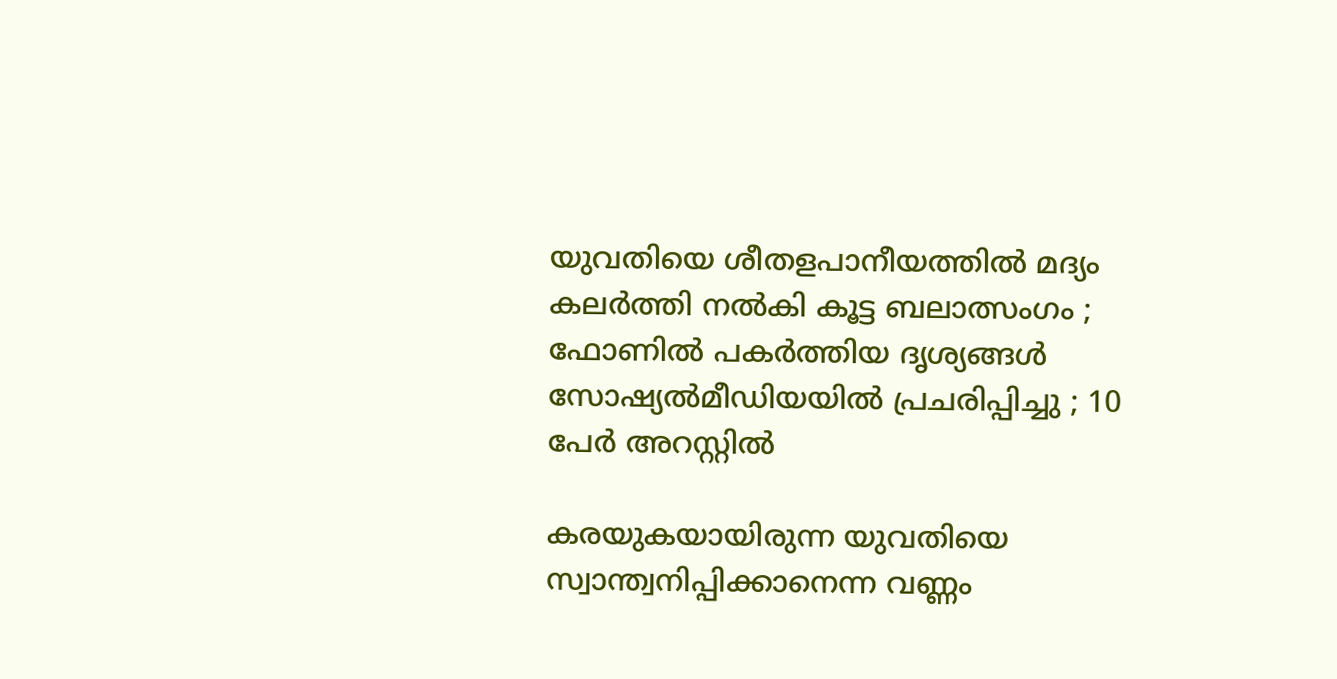യുവതിയെ ശീതളപാനീയത്തില്‍ മദ്യം കലര്‍ത്തി നല്‍കി കൂട്ട ബലാത്സംഗം ; ഫോണില്‍ പകര്‍ത്തിയ ദൃശ്യങ്ങള്‍ സോഷ്യല്‍മീഡിയയില്‍ പ്രചരിപ്പിച്ചു ; 10 പേര്‍ അറസ്റ്റില്‍

കരയുകയായിരുന്ന യുവതിയെ സ്വാന്ത്വനിപ്പിക്കാനെന്ന വണ്ണം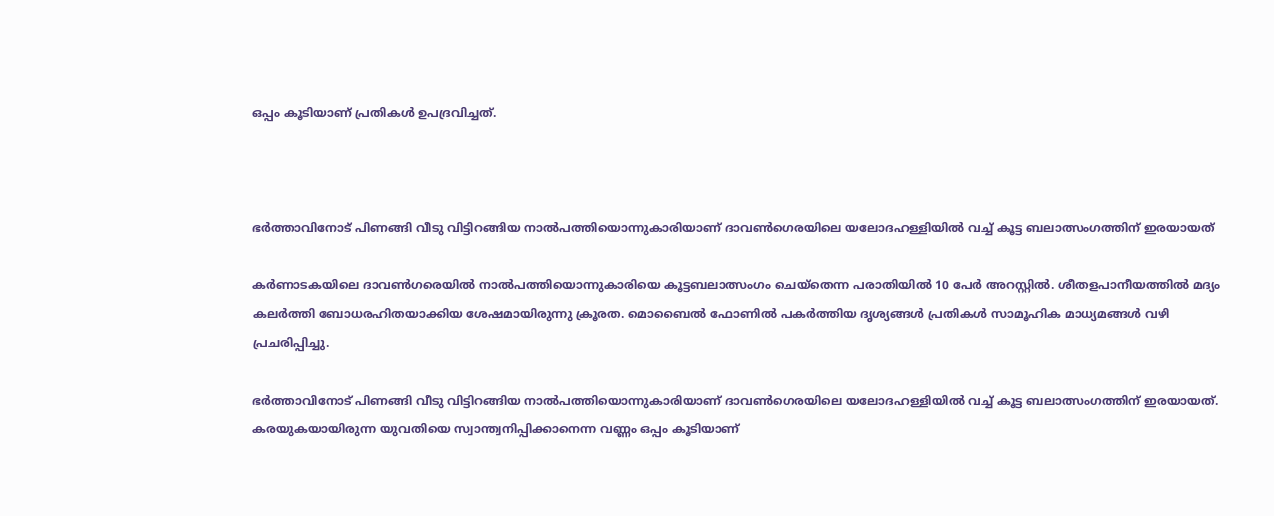ഒപ്പം കൂടിയാണ് പ്രതികള്‍ ഉപദ്രവിച്ചത്.



ഭര്‍ത്താവിനോട് പിണങ്ങി വീടു വിട്ടിറങ്ങിയ നാല്‍പത്തിയൊന്നുകാരിയാണ് ദാവണ്‍ഗെരയിലെ യലോദഹള്ളിയില്‍ വച്ച് കൂട്ട ബലാത്സംഗത്തിന് ഇരയായത്

കര്‍ണാടകയിലെ ദാവണ്‍ഗരെയില്‍ നാല്‍പത്തിയൊന്നുകാരിയെ കൂട്ടബലാത്സംഗം ചെയ്‌തെന്ന പരാതിയില്‍ 10 പേര്‍ അറസ്റ്റില്‍. ശീതളപാനീയത്തില്‍ മദ്യം കലര്‍ത്തി ബോധരഹിതയാക്കിയ ശേഷമായിരുന്നു ക്രൂരത. മൊബൈല്‍ ഫോണില്‍ പകര്‍ത്തിയ ദൃശ്യങ്ങള്‍ പ്രതികള്‍ സാമൂഹിക മാധ്യമങ്ങള്‍ വഴി പ്രചരിപ്പിച്ചു.

ഭര്‍ത്താവിനോട് പിണങ്ങി വീടു വിട്ടിറങ്ങിയ നാല്‍പത്തിയൊന്നുകാരിയാണ് ദാവണ്‍ഗെരയിലെ യലോദഹള്ളിയില്‍ വച്ച് കൂട്ട ബലാത്സംഗത്തിന് ഇരയായത്. കരയുകയായിരുന്ന യുവതിയെ സ്വാന്ത്വനിപ്പിക്കാനെന്ന വണ്ണം ഒപ്പം കൂടിയാണ്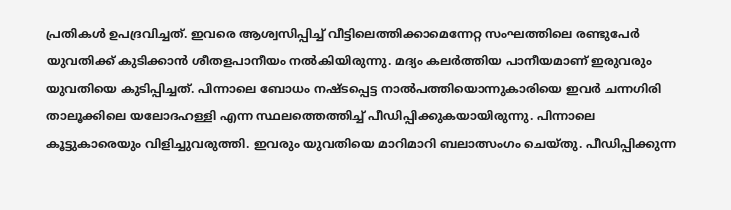പ്രതികള്‍ ഉപദ്രവിച്ചത്. ഇവരെ ആശ്വസിപ്പിച്ച് വീട്ടിലെത്തിക്കാമെന്നേറ്റ സംഘത്തിലെ രണ്ടുപേര്‍
യുവതിക്ക് കുടിക്കാന്‍ ശീതളപാനീയം നല്‍കിയിരുന്നു. മദ്യം കലര്‍ത്തിയ പാനീയമാണ് ഇരുവരും യുവതിയെ കുടിപ്പിച്ചത്. പിന്നാലെ ബോധം നഷ്ടപ്പെട്ട നാല്‍പത്തിയൊന്നുകാരിയെ ഇവര്‍ ചന്നഗിരി താലൂക്കിലെ യലോദഹള്ളി എന്ന സ്ഥലത്തെത്തിച്ച് പീഡിപ്പിക്കുകയായിരുന്നു. പിന്നാലെ കൂട്ടുകാരെയും വിളിച്ചുവരുത്തി. ഇവരും യുവതിയെ മാറിമാറി ബലാത്സംഗം ചെയ്തു. പീഡിപ്പിക്കുന്ന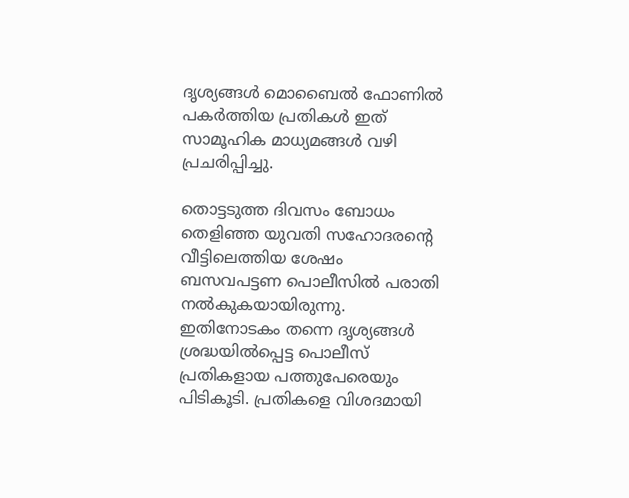ദൃശ്യങ്ങള്‍ മൊബൈല്‍ ഫോണില്‍ പകര്‍ത്തിയ പ്രതികള്‍ ഇത് സാമൂഹിക മാധ്യമങ്ങള്‍ വഴി പ്രചരിപ്പിച്ചു.

തൊട്ടടുത്ത ദിവസം ബോധം തെളിഞ്ഞ യുവതി സഹോദരന്റെ വീട്ടിലെത്തിയ ശേഷം ബസവപട്ടണ പൊലീസില്‍ പരാതി നല്‍കുകയായിരുന്നു. ഇതിനോടകം തന്നെ ദൃശ്യങ്ങള്‍ ശ്രദ്ധയില്‍പ്പെട്ട പൊലീസ് പ്രതികളായ പത്തുപേരെയും പിടികൂടി. പ്രതികളെ വിശദമായി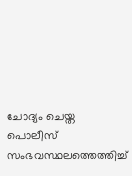ചോദ്യം ചെയ്ത പൊലീസ് സംഭവസ്ഥലത്തെത്തിച്ച്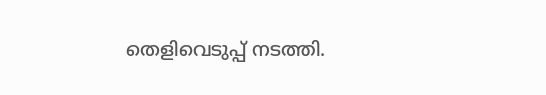തെളിവെടുപ്പ് നടത്തി.